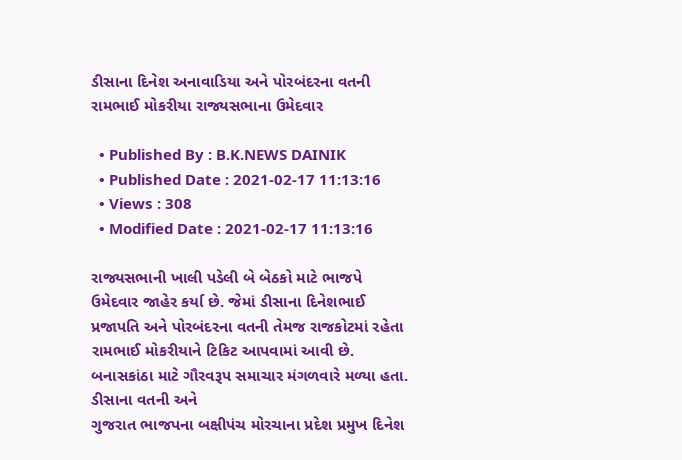ડીસાના દિનેશ અનાવાડિયા અને પોરબંદરના વતની રામભાઈ મોકરીયા રાજ્યસભાના ઉમેદવાર

  • Published By : B.K.NEWS DAINIK
  • Published Date : 2021-02-17 11:13:16
  • Views : 308
  • Modified Date : 2021-02-17 11:13:16

રાજ્યસભાની ખાલી પડેલી બે બેઠકો માટે ભાજપે ઉમેદવાર જાહેર કર્યા છે. જેમાં ડીસાના દિનેશભાઈ પ્રજાપતિ અને પોરબંદરના વતની તેમજ રાજકોટમાં રહેતા રામભાઈ મોકરીયાને ટિકિટ આપવામાં આવી છે.
બનાસકાંઠા માટે ગૌરવરૂપ સમાચાર મંગળવારે મળ્યા હતા. ડીસાના વતની અને
ગુજરાત ભાજપના બક્ષીપંચ મોરચાના પ્રદેશ પ્રમુખ દિનેશ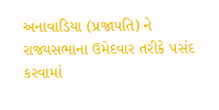અનાવાડિયા (પ્રજાપતિ) ને રાજ્યસભાના ઉમેદવાર તરીકે પસંદ કરવામાં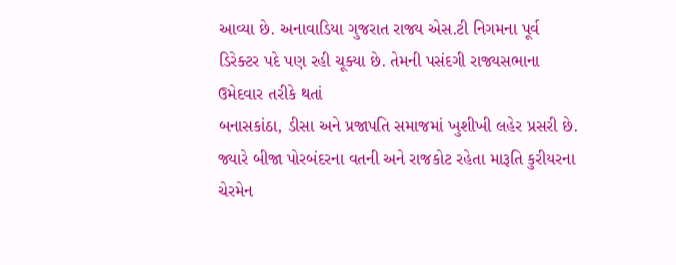આવ્યા છે. અનાવાડિયા ગુજરાત રાજ્ય એસ.ટી નિગમના પૂર્વ ડિરેક્ટર પદે પણ રહી ચૂક્યા છે. તેમની પસંદગી રાજ્યસભાના ઉમેદવાર તરીકે થતાં
બનાસકાંઠા, ડીસા અને પ્રજાપતિ સમાજમાં ખુશીખી લહેર પ્રસરી છે. જ્યારે બીજા પોરબંદરના વતની અને રાજકોટ રહેતા મારૂતિ કુરીયરના ચેરમેન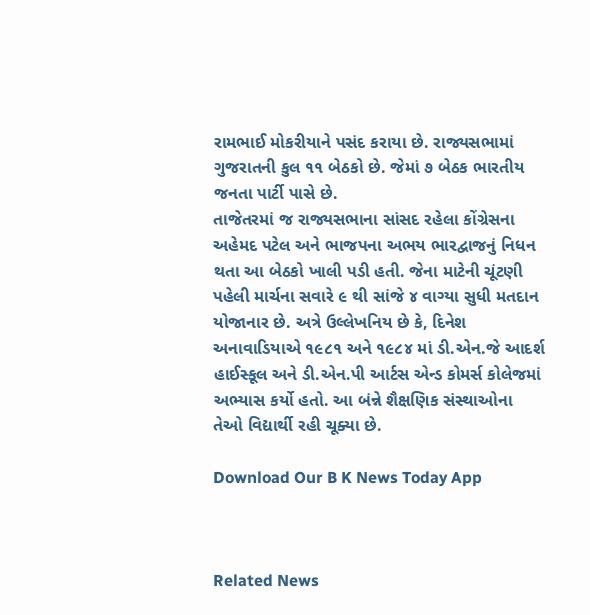રામભાઈ મોકરીયાને પસંદ કરાયા છે. રાજ્યસભામાં
ગુજરાતની કુલ ૧૧ બેઠકો છે. જેમાં ૭ બેઠક ભારતીય જનતા પાર્ટી પાસે છે.
તાજેતરમાં જ રાજ્યસભાના સાંસદ રહેલા કોંગ્રેસના અહેમદ પટેલ અને ભાજપના અભય ભારદ્વાજનું નિધન થતા આ બેઠકો ખાલી પડી હતી. જેના માટેની ચૂંટણી પહેલી માર્ચના સવારે ૯ થી સાંજે ૪ વાગ્યા સુધી મતદાન યોજાનાર છે. અત્રે ઉલ્લેખનિય છે કે, દિનેશ અનાવાડિયાએ ૧૯૮૧ અને ૧૯૮૪ માં ડી.એન.જે આદર્શ હાઈસ્કૂલ અને ડી.એન.પી આર્ટસ એન્ડ કોમર્સ કોલેજમાં અભ્યાસ કર્યો હતો. આ બંન્ને શૈક્ષણિક સંસ્થાઓના તેઓ વિદ્યાર્થી રહી ચૂક્યા છે.

Download Our B K News Today App



Related News